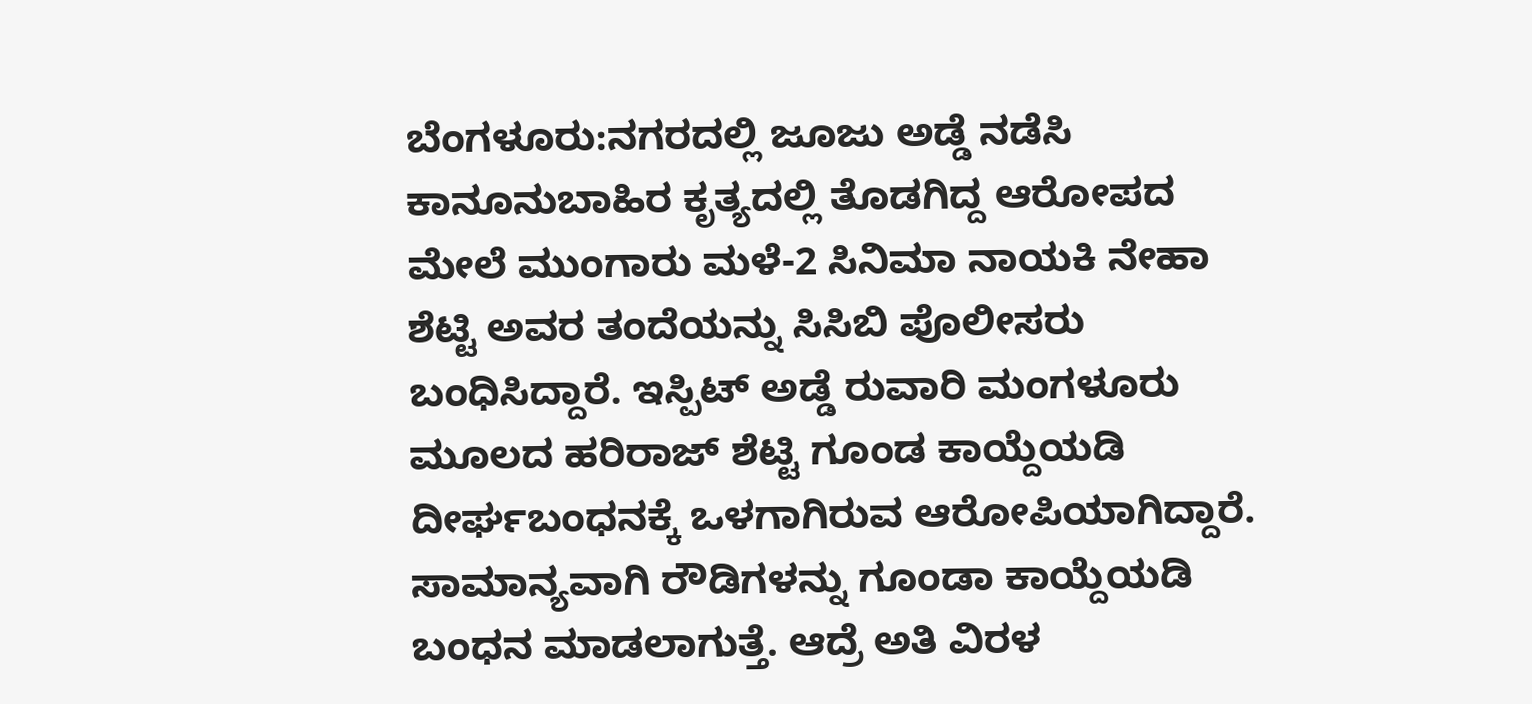ಬೆಂಗಳೂರು:ನಗರದಲ್ಲಿ ಜೂಜು ಅಡ್ಡೆ ನಡೆಸಿ ಕಾನೂನುಬಾಹಿರ ಕೃತ್ಯದಲ್ಲಿ ತೊಡಗಿದ್ದ ಆರೋಪದ ಮೇಲೆ ಮುಂಗಾರು ಮಳೆ-2 ಸಿನಿಮಾ ನಾಯಕಿ ನೇಹಾ ಶೆಟ್ಟಿ ಅವರ ತಂದೆಯನ್ನು ಸಿಸಿಬಿ ಪೊಲೀಸರು ಬಂಧಿಸಿದ್ದಾರೆ. ಇಸ್ಪಿಟ್ ಅಡ್ಡೆ ರುವಾರಿ ಮಂಗಳೂರು ಮೂಲದ ಹರಿರಾಜ್ ಶೆಟ್ಟಿ ಗೂಂಡ ಕಾಯ್ದೆಯಡಿ ದೀರ್ಘಬಂಧನಕ್ಕೆ ಒಳಗಾಗಿರುವ ಆರೋಪಿಯಾಗಿದ್ದಾರೆ.
ಸಾಮಾನ್ಯವಾಗಿ ರೌಡಿಗಳನ್ನು ಗೂಂಡಾ ಕಾಯ್ದೆಯಡಿ ಬಂಧನ ಮಾಡಲಾಗುತ್ತೆ. ಆದ್ರೆ ಅತಿ ವಿರಳ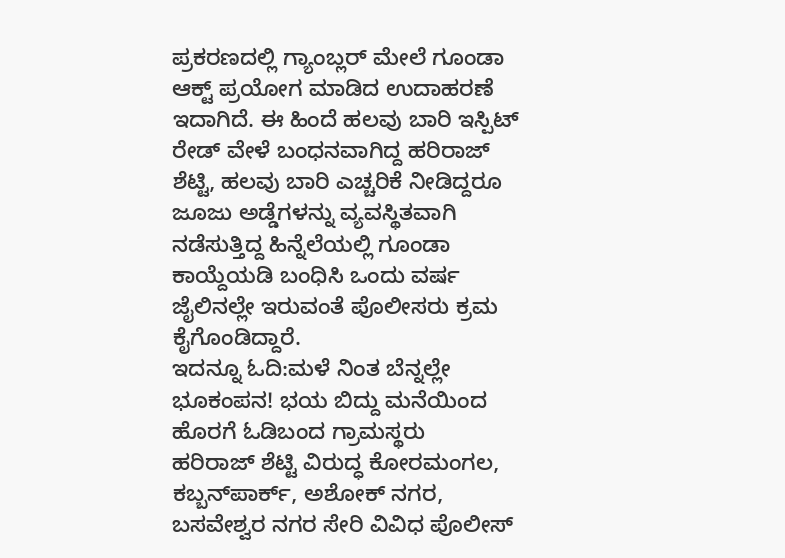ಪ್ರಕರಣದಲ್ಲಿ‌ ಗ್ಯಾಂಬ್ಲರ್ ಮೇಲೆ ಗೂಂಡಾ ಆಕ್ಟ್ ಪ್ರಯೋಗ ಮಾಡಿದ ಉದಾಹರಣೆ ಇದಾಗಿದೆ. ಈ ಹಿಂದೆ ಹಲವು ಬಾರಿ ಇಸ್ಪಿಟ್ ರೇಡ್ ವೇಳೆ ಬಂಧನವಾಗಿದ್ದ ಹರಿರಾಜ್ ಶೆಟ್ಟಿ, ಹಲವು ಬಾರಿ ಎಚ್ಚರಿಕೆ ನೀಡಿದ್ದರೂ ಜೂಜು ಅಡ್ಡೆಗಳನ್ನು ವ್ಯವಸ್ಥಿತವಾಗಿ ನಡೆಸುತ್ತಿದ್ದ ಹಿನ್ನೆಲೆಯಲ್ಲಿ ಗೂಂಡಾ ಕಾಯ್ದೆಯಡಿ ಬಂಧಿಸಿ ಒಂದು ವರ್ಷ ಜೈಲಿನಲ್ಲೇ ಇರುವಂತೆ ಪೊಲೀಸರು ಕ್ರಮ ಕೈಗೊಂಡಿದ್ದಾರೆ.
ಇದನ್ನೂ ಓದಿ:ಮಳೆ ನಿಂತ ಬೆನ್ನಲ್ಲೇ ಭೂಕಂಪನ! ಭಯ ಬಿದ್ದು ಮನೆಯಿಂದ ಹೊರಗೆ ಓಡಿಬಂದ ಗ್ರಾಮಸ್ಥರು
ಹರಿರಾಜ್ ಶೆಟ್ಟಿ ವಿರುದ್ಧ ಕೋರಮಂಗಲ, ಕಬ್ಬನ್‌ಪಾರ್ಕ್, ಅಶೋಕ್ ನಗರ, ಬಸವೇಶ್ವರ ನಗರ ಸೇರಿ ವಿವಿಧ ಪೊಲೀಸ್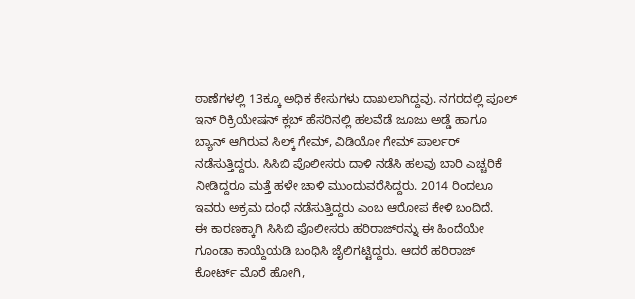ಠಾಣೆಗಳಲ್ಲಿ 13ಕ್ಕೂ ಅಧಿಕ ಕೇಸುಗಳು ದಾಖಲಾಗಿದ್ದವು. ನಗರದಲ್ಲಿ ಪೂಲ್ ಇನ್ ರಿಕ್ರಿಯೇಷನ್ ಕ್ಲಬ್ ಹೆಸರಿನಲ್ಲಿ ಹಲವೆಡೆ ಜೂಜು ಅಡ್ಡೆ ಹಾಗೂ ಬ್ಯಾನ್ ಆಗಿರುವ ಸಿಲ್ಕ್ ಗೇಮ್, ವಿಡಿಯೋ ಗೇಮ್ ಪಾರ್ಲರ್ ನಡೆಸುತ್ತಿದ್ದರು. ಸಿಸಿಬಿ ಪೊಲೀಸರು ದಾಳಿ ನಡೆಸಿ ಹಲವು ಬಾರಿ ಎಚ್ಚರಿಕೆ ನೀಡಿದ್ದರೂ ಮತ್ತೆ ಹಳೇ ಚಾಳಿ ಮುಂದುವರೆಸಿದ್ದರು. 2014 ರಿಂದಲೂ ಇವರು ಅಕ್ರಮ ದಂಧೆ ನಡೆಸುತ್ತಿದ್ದರು ಎಂಬ ಆರೋಪ ಕೇಳಿ ಬಂದಿದೆ.
ಈ ಕಾರಣಕ್ಕಾಗಿ ಸಿಸಿಬಿ ಪೊಲೀಸರು ಹರಿರಾಜ್‌ರನ್ನು ಈ ಹಿಂದೆಯೇ ಗೂಂಡಾ ಕಾಯ್ದೆಯಡಿ ಬಂಧಿಸಿ ಜೈಲಿಗಟ್ಟಿದ್ದರು. ಆದರೆ ಹರಿರಾಜ್ ಕೋರ್ಟ್ ಮೊರೆ ಹೋಗಿ,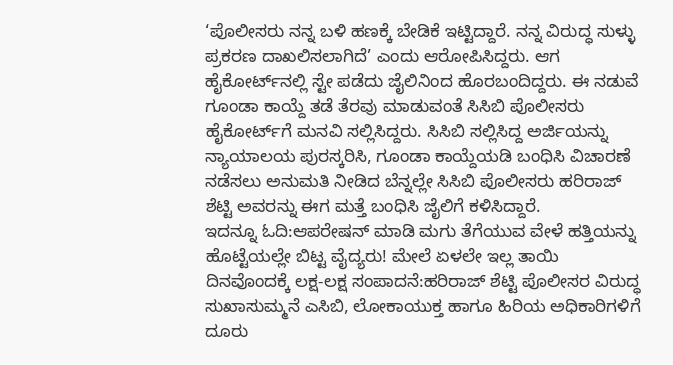‘ಪೊಲೀಸರು ನನ್ನ ಬಳಿ ಹಣಕ್ಕೆ ಬೇಡಿಕೆ ಇಟ್ಟಿದ್ದಾರೆ. ನನ್ನ ವಿರುದ್ಧ ಸುಳ್ಳು ಪ್ರಕರಣ ದಾಖಲಿಸಲಾಗಿದೆ’ ಎಂದು ಆರೋಪಿಸಿದ್ದರು. ಆಗ ಹೈಕೋರ್ಟ್‌ನಲ್ಲಿ ಸ್ಟೇ ಪಡೆದು ಜೈಲಿನಿಂದ ಹೊರಬಂದಿದ್ದರು. ಈ ನಡುವೆ ಗೂಂಡಾ ಕಾಯ್ದೆ ತಡೆ ತೆರವು ಮಾಡುವಂತೆ ಸಿಸಿಬಿ ಪೊಲೀಸರು ಹೈಕೋರ್ಟ್‌ಗೆ ಮನವಿ ಸಲ್ಲಿಸಿದ್ದರು. ಸಿಸಿಬಿ ಸಲ್ಲಿಸಿದ್ದ ಅರ್ಜಿಯನ್ನು ನ್ಯಾಯಾಲಯ ಪುರಸ್ಕರಿಸಿ, ಗೂಂಡಾ ಕಾಯ್ದೆಯಡಿ ಬಂಧಿಸಿ ವಿಚಾರಣೆ ನಡೆಸಲು ಅನುಮತಿ ನೀಡಿದ ಬೆನ್ನಲ್ಲೇ ಸಿಸಿಬಿ ಪೊಲೀಸರು ಹರಿರಾಜ್ ಶೆಟ್ಟಿ ಅವರನ್ನು ಈಗ ಮತ್ತೆ ಬಂಧಿಸಿ ಜೈಲಿಗೆ ಕಳಿಸಿದ್ದಾರೆ.
ಇದನ್ನೂ ಓದಿ:ಆಪರೇಷನ್ ಮಾಡಿ ಮಗು ತೆಗೆಯುವ ವೇಳೆ ಹತ್ತಿಯನ್ನು ಹೊಟ್ಟೆಯಲ್ಲೇ ಬಿಟ್ಟ ವೈದ್ಯರು! ಮೇಲೆ ಏಳಲೇ ಇಲ್ಲ ತಾಯಿ
ದಿನವೊಂದಕ್ಕೆ ಲಕ್ಷ-ಲಕ್ಷ ಸಂಪಾದನೆ:ಹರಿರಾಜ್ ಶೆಟ್ಟಿ ಪೊಲೀಸರ ವಿರುದ್ಧ ಸುಖಾಸುಮ್ಮನೆ ಎಸಿಬಿ, ಲೋಕಾಯುಕ್ತ ಹಾಗೂ ಹಿರಿಯ ಅಧಿಕಾರಿಗಳಿಗೆ ದೂರು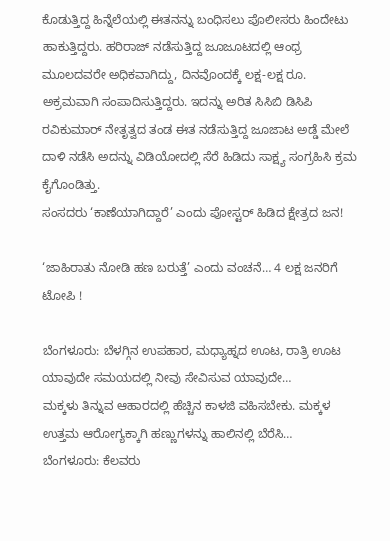ಕೊಡುತ್ತಿದ್ದ ಹಿನ್ನೆಲೆಯಲ್ಲಿ ಈತನನ್ನು ಬಂಧಿಸಲು ಪೊಲೀಸರು ಹಿಂದೇಟು ಹಾಕುತ್ತಿದ್ದರು. ಹರಿರಾಜ್ ನಡೆಸುತ್ತಿದ್ದ ಜೂಜೂಟದಲ್ಲಿ ಆಂಧ್ರ ಮೂಲದವರೇ ಅಧಿಕವಾಗಿದ್ದು, ದಿನವೊಂದಕ್ಕೆ ಲಕ್ಷ-ಲಕ್ಷ ರೂ. ಅಕ್ರಮವಾಗಿ ಸಂಪಾದಿಸುತ್ತಿದ್ದರು. ಇದನ್ನು ಅರಿತ ಸಿಸಿಬಿ ಡಿಸಿಪಿ ರವಿಕುಮಾರ್ ನೇತೃತ್ವದ ತಂಡ ಈತ ನಡೆಸುತ್ತಿದ್ದ ಜೂಜಾಟ ಅಡ್ಡೆ ಮೇಲೆ ದಾಳಿ ನಡೆಸಿ ಅದನ್ನು ವಿಡಿಯೋದಲ್ಲಿ ಸೆರೆ ಹಿಡಿದು ಸಾಕ್ಷ್ಯ ಸಂಗ್ರಹಿಸಿ ಕ್ರಮ ಕೈಗೊಂಡಿತ್ತು.
ಸಂಸದರು ‘ಕಾಣೆಯಾಗಿದ್ದಾರೆ’ ಎಂದು ಪೋಸ್ಟರ್ ಹಿಡಿದ ಕ್ಷೇತ್ರದ ಜನ!

‘ಜಾಹಿರಾತು ನೋಡಿ ಹಣ ಬರುತ್ತೆ’ ಎಂದು ವಂಚನೆ… 4 ಲಕ್ಷ ಜನರಿಗೆ ಟೋಪಿ !

ಬೆಂಗಳೂರು: ಬೆಳಗ್ಗಿನ ಉಪಹಾರ, ಮಧ್ಯಾಹ್ನದ ಊಟ, ರಾತ್ರಿ ಊಟ ಯಾವುದೇ ಸಮಯದಲ್ಲಿ ನೀವು ಸೇವಿಸುವ ಯಾವುದೇ…
ಮಕ್ಕಳು ತಿನ್ನುವ ಆಹಾರದಲ್ಲಿ ಹೆಚ್ಚಿನ ಕಾಳಜಿ ವಹಿಸಬೇಕು. ಮಕ್ಕಳ ಉತ್ತಮ ಆರೋಗ್ಯಕ್ಕಾಗಿ ಹಣ್ಣುಗಳನ್ನು ಹಾಲಿನಲ್ಲಿ ಬೆರೆಸಿ…
ಬೆಂಗಳೂರು: ಕೆಲವರು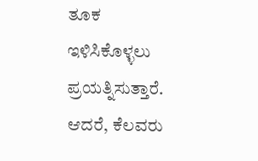ತೂಕ ಇಳಿಸಿಕೊಳ್ಳಲು ಪ್ರಯತ್ನಿಸುತ್ತಾರೆ. ಆದರೆ, ಕೆಲವರು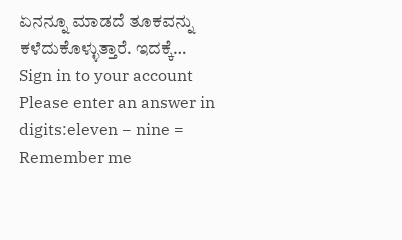ಏನನ್ನೂ ಮಾಡದೆ ತೂಕವನ್ನು ಕಳೆದುಕೊಳ್ಳುತ್ತಾರೆ. ಇದಕ್ಕೆ…
Sign in to your account
Please enter an answer in digits:eleven − nine =
Remember me